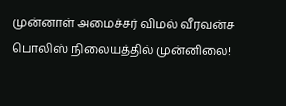முன்னாள் அமைச்சர் விமல் வீரவன்ச பொலிஸ் நிலையத்தில் முன்னிலை!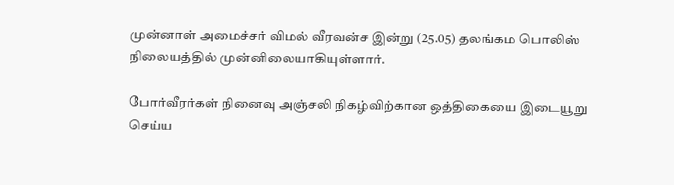முன்னாள் அமைச்சர் விமல் வீரவன்ச இன்று (25.05) தலங்கம பொலிஸ் நிலையத்தில் முன்னிலையாகியுள்ளார்.

போர்வீரர்கள் நினைவு அஞ்சலி நிகழ்விற்கான ஒத்திகையை இடையூறு செய்ய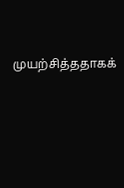முயற்சித்ததாகக்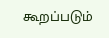கூறப்படும்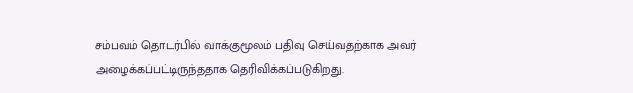சம்பவம் தொடர்பில் வாக்குமூலம் பதிவு செய்வதற்காக அவர் அழைக்கப்பட்டிருந்ததாக தெரிவிக்கப்படுகிறது.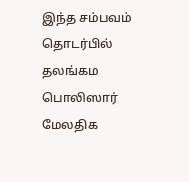இந்த சம்பவம் தொடர்பில் தலங்கம பொலிஸார் மேலதிக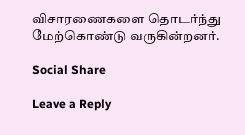விசாரணைகளை தொடர்ந்து மேற்கொண்டு வருகின்றனர்.

Social Share

Leave a Reply